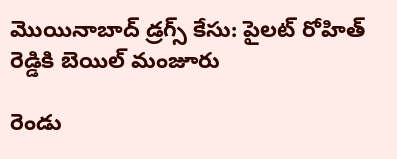మొయినాబాద్ డ్రగ్స్ కేసు: పైలట్ రోహిత్ రెడ్డికి బెయిల్ మంజూరు

రెండు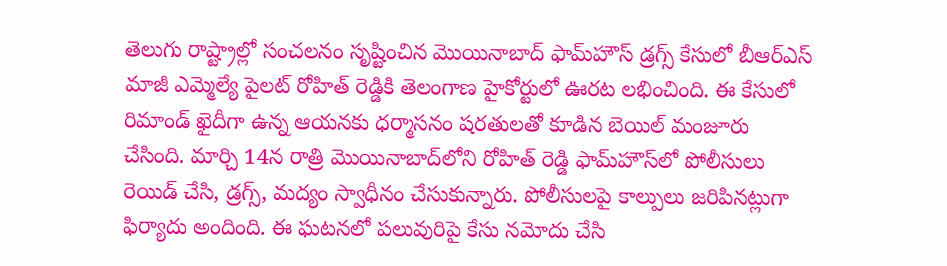తెలుగు రాష్ట్రాల్లో సంచలనం సృష్టించిన మొయినాబాద్ ఫామ్‌హౌస్ డ్రగ్స్ కేసులో బీఆర్ఎస్ మాజీ ఎమ్మెల్యే పైలట్ రోహిత్ రెడ్డికి తెలంగాణ హైకోర్టులో ఊరట లభించింది. ఈ కేసులో రిమాండ్ ఖైదీగా ఉన్న ఆయనకు ధర్మాసనం షరతులతో కూడిన బెయిల్ మంజూరు చేసింది. మార్చి 14న రాత్రి మొయినాబాద్‌లోని రోహిత్ రెడ్డి ఫామ్‌హౌస్‌లో పోలీసులు రెయిడ్ చేసి, డ్రగ్స్, మద్యం స్వాధీనం చేసుకున్నారు. పోలీసులపై కాల్పులు జరిపినట్లుగా ఫిర్యాదు అందింది. ఈ ఘటనలో పలువురిపై కేసు నమోదు చేసి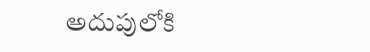అదుపులోకి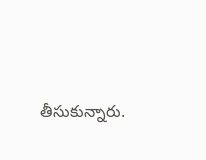తీసుకున్నారు.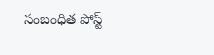సంబంధిత పోస్ట్